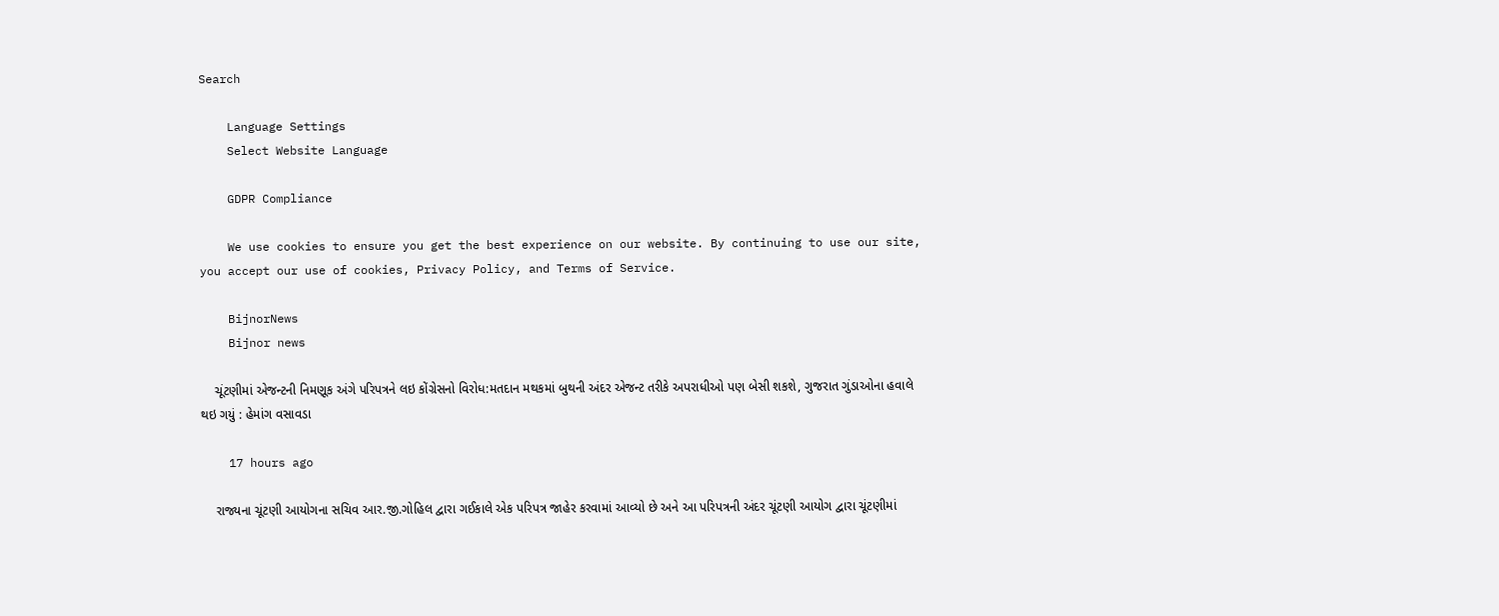Search

    Language Settings
    Select Website Language

    GDPR Compliance

    We use cookies to ensure you get the best experience on our website. By continuing to use our site, you accept our use of cookies, Privacy Policy, and Terms of Service.

    BijnorNews
    Bijnor news

    ચૂંટણીમાં એજન્ટની નિમણૂક અંગે પરિપત્રને લઇ કોંગ્રેસનો વિરોધ:મતદાન મથકમાં બુથની અંદર એજન્ટ તરીકે અપરાધીઓ પણ બેસી શકશે, ગુજરાત ગુંડાઓના હવાલે થઇ ગયું : હેમાંગ વસાવડા

    17 hours ago

    રાજ્યના ચૂંટણી આયોગના સચિવ આર.જી.ગોહિલ દ્વારા ગઈકાલે એક પરિપત્ર જાહેર કરવામાં આવ્યો છે અને આ પરિપત્રની અંદર ચૂંટણી આયોગ દ્વારા ચૂંટણીમાં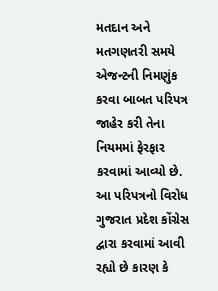મતદાન અને મતગણતરી સમયે એજન્ટની નિમણુંક કરવા બાબત પરિપત્ર જાહેર કરી તેના નિયમમાં ફેરફાર કરવામાં આવ્યો છે. આ પરિપત્રનો વિરોધ ગુજરાત પ્રદેશ કોંગ્રેસ દ્વારા કરવામાં આવી રહ્યો છે કારણ કે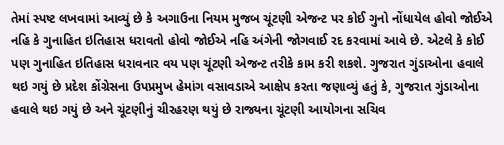તેમાં સ્પષ્ટ લખવામાં આવ્યું છે કે અગાઉના નિયમ મુજબ ચૂંટણી એજન્ટ પર કોઈ ગુનો નોંધાયેલ હોવો જોઈએ નહિ કે ગુનાહિત ઇતિહાસ ધરાવતો હોવો જોઈએ નહિ અંગેની જોગવાઈ રદ કરવામાં આવે છે. એટલે કે કોઈ પણ ગુનાહિત ઇતિહાસ ધરાવનાર વય પણ ચૂંટણી એજન્ટ તરીકે કામ કરી શકશે. ગુજરાત ગુંડાઓના હવાલે થઇ ગયું છે પ્રદેશ કોંગ્રેસના ઉપપ્રમુખ હેમાંગ વસાવડાએ આક્ષેપ કરતા જણાવ્યું હતું કે, ગુજરાત ગુંડાઓના હવાલે થઇ ગયું છે અને ચૂંટણીનું ચીરહરણ થયું છે રાજ્યના ચૂંટણી આયોગના સચિવ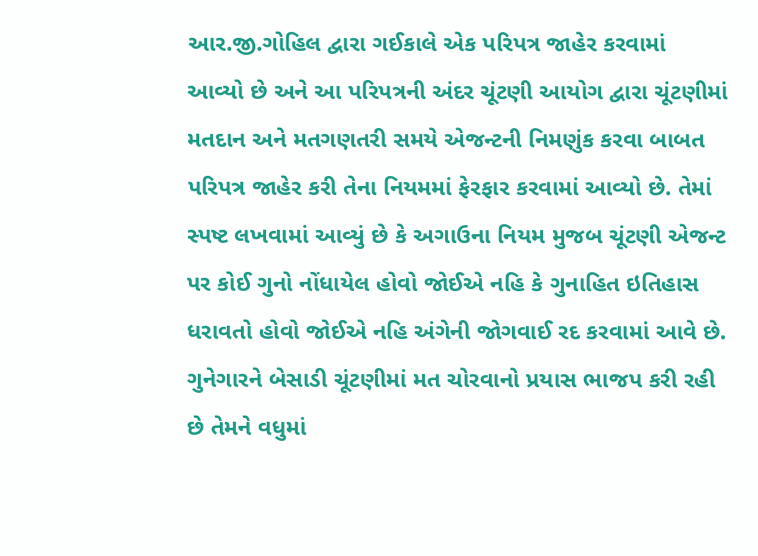આર.જી.ગોહિલ દ્વારા ગઈકાલે એક પરિપત્ર જાહેર કરવામાં આવ્યો છે અને આ પરિપત્રની અંદર ચૂંટણી આયોગ દ્વારા ચૂંટણીમાં મતદાન અને મતગણતરી સમયે એજન્ટની નિમણુંક કરવા બાબત પરિપત્ર જાહેર કરી તેના નિયમમાં ફેરફાર કરવામાં આવ્યો છે. તેમાં સ્પષ્ટ લખવામાં આવ્યું છે કે અગાઉના નિયમ મુજબ ચૂંટણી એજન્ટ પર કોઈ ગુનો નોંધાયેલ હોવો જોઈએ નહિ કે ગુનાહિત ઇતિહાસ ધરાવતો હોવો જોઈએ નહિ અંગેની જોગવાઈ રદ કરવામાં આવે છે. ગુનેગારને બેસાડી ચૂંટણીમાં મત ચોરવાનો પ્રયાસ ભાજપ કરી રહી છે તેમને વધુમાં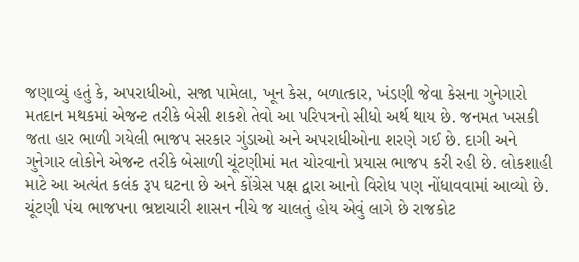જણાવ્યું હતું કે, અપરાધીઓ, સજા પામેલા, ખૂન કેસ, બળાત્કાર, ખંડણી જેવા કેસના ગુનેગારો મતદાન મથકમાં એજન્ટ તરીકે બેસી શકશે તેવો આ પરિપત્રનો સીધો અર્થ થાય છે. જનમત ખસકી જતા હાર ભાળી ગયેલી ભાજપ સરકાર ગુંડાઓ અને અપરાધીઓના શરણે ગઈ છે. દાગી અને ગુનેગાર લોકોને એજન્ટ તરીકે બેસાળી ચૂંટણીમાં મત ચોરવાનો પ્રયાસ ભાજપ કરી રહી છે. લોકશાહી માટે આ અત્યંત કલંક રૂપ ઘટના છે અને કોંગ્રેસ પક્ષ દ્વારા આનો વિરોધ પણ નોંધાવવામાં આવ્યો છે. ચૂંટણી પંચ ભાજપના ભ્રષ્ટાચારી શાસન નીચે જ ચાલતું હોય એવું લાગે છે રાજકોટ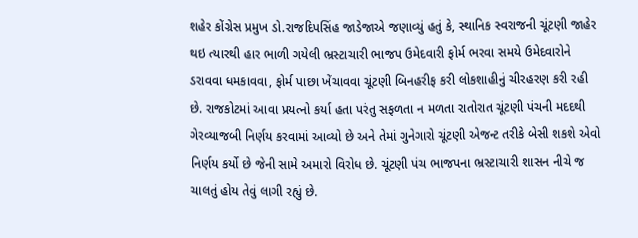શહેર કોંગ્રેસ પ્રમુખ ડો.રાજદિપસિંહ જાડેજાએ જણાવ્યું હતું કે, સ્થાનિક સ્વરાજની ચૂંટણી જાહેર થઇ ત્યારથી હાર ભાળી ગયેલી ભ્રસ્ટાચારી ભાજપ ઉમેદવારી ફોર્મ ભરવા સમયે ઉમેદવારોને ડરાવવા ધમકાવવા, ફોર્મ પાછા ખેંચાવવા ચૂંટણી બિનહરીફ કરી લોકશાહીનું ચીરહરણ કરી રહી છે. રાજકોટમાં આવા પ્રયત્નો કર્યા હતા પરંતુ સફળતા ન મળતા રાતોરાત ચૂંટણી પંચની મદદથી ગેરવ્યાજબી નિર્ણય કરવામાં આવ્યો છે અને તેમાં ગુનેગારો ચૂંટણી એજન્ટ તરીકે બેસી શકશે એવો નિર્ણય કર્યો છે જેની સામે અમારો વિરોધ છે. ચૂંટણી પંચ ભાજપના ભ્રસ્ટાચારી શાસન નીચે જ ચાલતું હોય તેવું લાગી રહ્યું છે.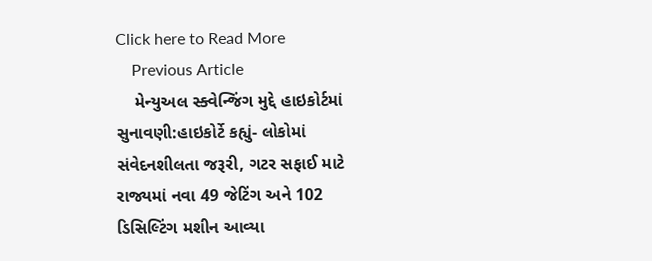Click here to Read More
    Previous Article
    મેન્યુઅલ સ્ક્વેન્જિંગ મુદ્દે હાઇકોર્ટમાં સુનાવણી:હાઇકોર્ટે કહ્યું- લોકોમાં સંવેદનશીલતા જરૂરી, ગટર સફાઈ માટે રાજ્યમાં નવા 49 જેટિંગ અને 102 ડિસિલ્ટિંગ મશીન આવ્યા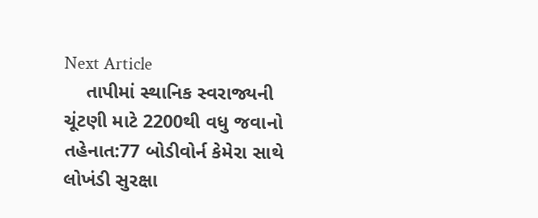Next Article
    તાપીમાં સ્થાનિક સ્વરાજ્યની ચૂંટણી માટે 2200થી વધુ જવાનો તહેનાત:77 બોડીવોર્ન કેમેરા સાથે લોખંડી સુરક્ષા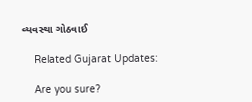વ્યવસ્થા ગોઠવાઈ

    Related Gujarat Updates:

    Are you sure?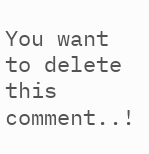You want to delete this comment..!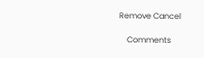Remove Cancel

    Comments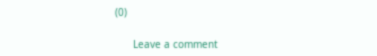(0)

      Leave a comment